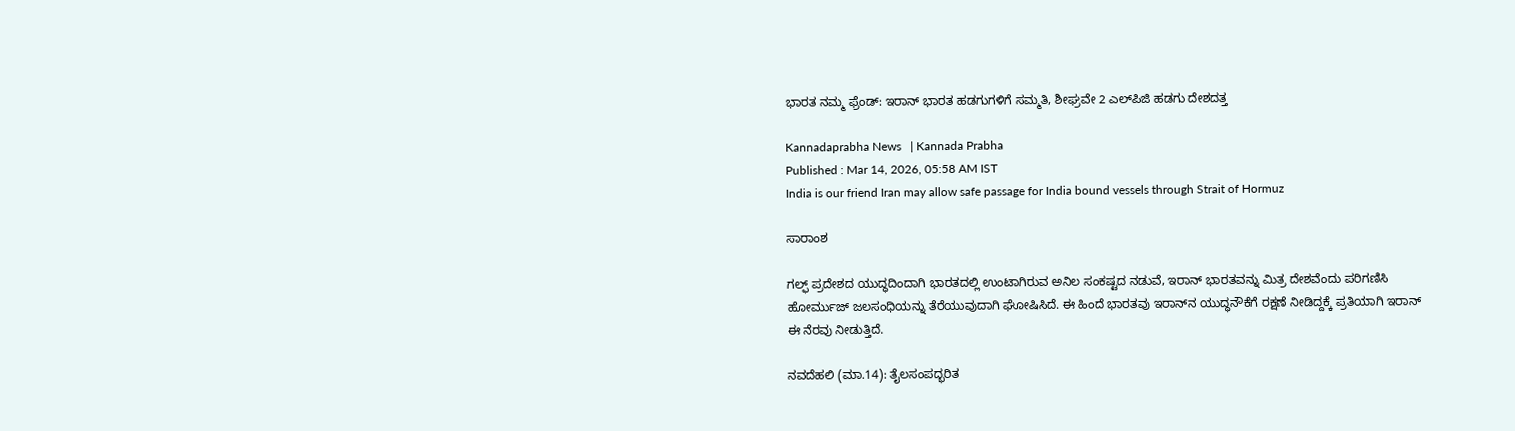ಭಾರತ ನಮ್ಮ ಫ್ರೆಂಡ್‌: ಇರಾನ್‌ ಭಾರತ ಹಡಗುಗಳಿಗೆ ಸಮ್ಮತಿ, ಶೀಘ್ರವೇ 2 ಎಲ್‌ಪಿಜಿ ಹಡಗು ದೇಶದತ್ತ

Kannadaprabha News   | Kannada Prabha
Published : Mar 14, 2026, 05:58 AM IST
India is our friend Iran may allow safe passage for India bound vessels through Strait of Hormuz

ಸಾರಾಂಶ

ಗಲ್ಫ್ ಪ್ರದೇಶದ ಯುದ್ಧದಿಂದಾಗಿ ಭಾರತದಲ್ಲಿ ಉಂಟಾಗಿರುವ ಅನಿಲ ಸಂಕಷ್ಟದ ನಡುವೆ, ಇರಾನ್ ಭಾರತವನ್ನು ಮಿತ್ರ ದೇಶವೆಂದು ಪರಿಗಣಿಸಿ ಹೋರ್ಮುಜ್ ಜಲಸಂಧಿಯನ್ನು ತೆರೆಯುವುದಾಗಿ ಘೋಷಿಸಿದೆ. ಈ ಹಿಂದೆ ಭಾರತವು ಇರಾನ್‌ನ ಯುದ್ಧನೌಕೆಗೆ ರಕ್ಷಣೆ ನೀಡಿದ್ದಕ್ಕೆ ಪ್ರತಿಯಾಗಿ ಇರಾನ್ ಈ ನೆರವು ನೀಡುತ್ತಿದೆ.

ನವದೆಹಲಿ (ಮಾ.14): ತೈಲಸಂಪದ್ಭರಿತ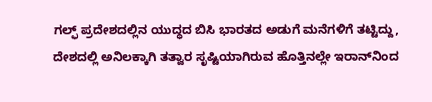ಗಲ್ಫ್‌ ಪ್ರದೇಶದಲ್ಲಿನ ಯುದ್ಧದ ಬಿಸಿ ಭಾರತದ ಅಡುಗೆ ಮನೆಗಳಿಗೆ ತಟ್ಟಿದ್ದು, ದೇಶದಲ್ಲಿ ಅನಿಲಕ್ಕಾಗಿ ತತ್ವಾರ ಸೃಷ್ಟಿಯಾಗಿರುವ ಹೊತ್ತಿನಲ್ಲೇ ಇರಾನ್‌ನಿಂದ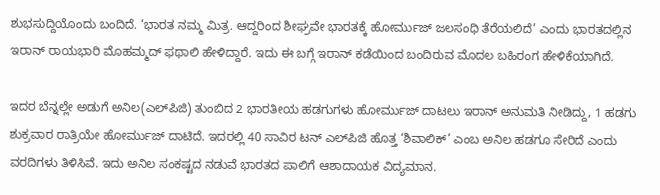ಶುಭಸುದ್ದಿಯೊಂದು ಬಂದಿದೆ. ‘ಭಾರತ ನಮ್ಮ ಮಿತ್ರ. ಆದ್ದರಿಂದ ಶೀಘ್ರವೇ ಭಾರತಕ್ಕೆ ಹೋರ್ಮುಜ್‌ ಜಲಸಂಧಿ ತೆರೆಯಲಿದೆ’ ಎಂದು ಭಾರತದಲ್ಲಿನ ಇರಾನ್‌ ರಾಯಭಾರಿ ಮೊಹಮ್ಮದ್‌ ಫಥಾಲಿ ಹೇಳಿದ್ದಾರೆ. ಇದು ಈ ಬಗ್ಗೆ ಇರಾನ್‌ ಕಡೆಯಿಂದ ಬಂದಿರುವ ಮೊದಲ ಬಹಿರಂಗ ಹೇಳಿಕೆಯಾಗಿದೆ.

ಇದರ ಬೆನ್ನಲ್ಲೇ ಅಡುಗೆ ಅನಿಲ(ಎಲ್‌ಪಿಜಿ) ತುಂಬಿದ 2 ಭಾರತೀಯ ಹಡಗುಗಳು ಹೋರ್ಮುಜ್‌ ದಾಟಲು ಇರಾನ್‌ ಅನುಮತಿ ನೀಡಿದ್ದು, 1 ಹಡಗು ಶುಕ್ರವಾರ ರಾತ್ರಿಯೇ ಹೋರ್ಮುಜ್‌ ದಾಟಿದೆ. ಇದರಲ್ಲಿ 40 ಸಾವಿರ ಟನ್‌ ಎಲ್‌ಪಿಜಿ ಹೊತ್ತ ‘ಶಿವಾಲಿಕ್‌’ ಎಂಬ ಅನಿಲ ಹಡಗೂ ಸೇರಿದೆ ಎಂದು ವರದಿಗಳು ತಿಳಿಸಿವೆ. ಇದು ಅನಿಲ ಸಂಕಷ್ಟದ ನಡುವೆ ಭಾರತದ ಪಾಲಿಗೆ ಆಶಾದಾಯಕ ವಿದ್ಯಮಾನ.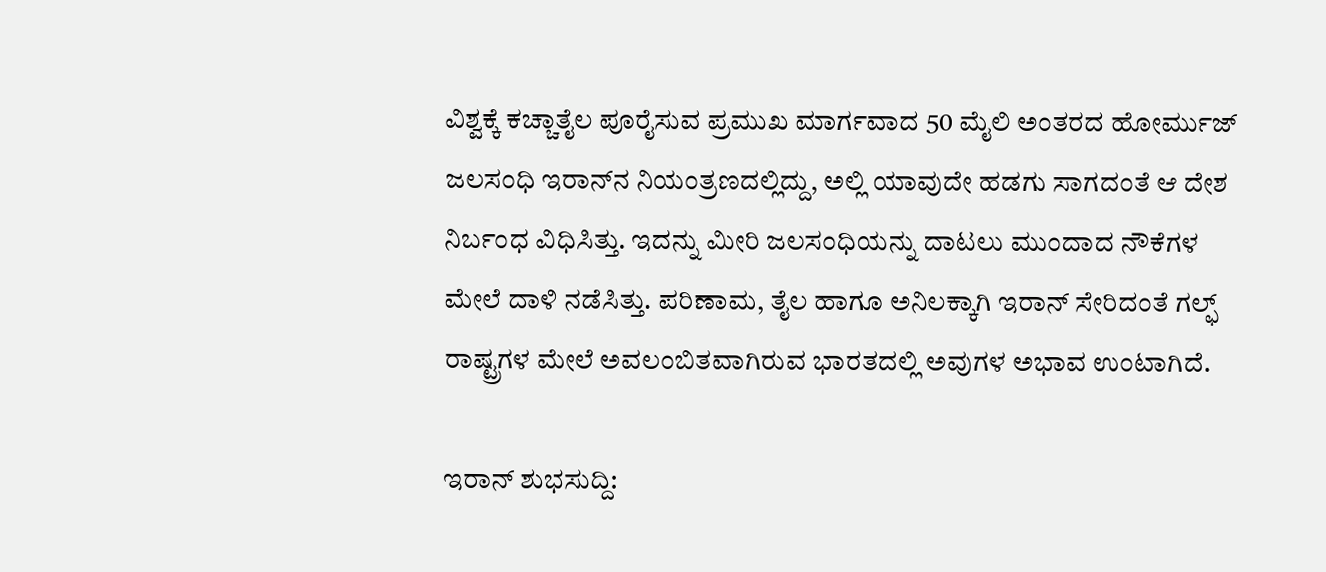ವಿಶ್ವಕ್ಕೆ ಕಚ್ಚಾತೈಲ ಪೂರೈಸುವ ಪ್ರಮುಖ ಮಾರ್ಗವಾದ 50 ಮೈಲಿ ಅಂತರದ ಹೋರ್ಮುಜ್‌ ಜಲಸಂಧಿ ಇರಾನ್‌ನ ನಿಯಂತ್ರಣದಲ್ಲಿದ್ದು, ಅಲ್ಲಿ ಯಾವುದೇ ಹಡಗು ಸಾಗದಂತೆ ಆ ದೇಶ ನಿರ್ಬಂಧ ವಿಧಿಸಿತ್ತು. ಇದನ್ನು ಮೀರಿ ಜಲಸಂಧಿಯನ್ನು ದಾಟಲು ಮುಂದಾದ ನೌಕೆಗಳ ಮೇಲೆ ದಾಳಿ ನಡೆಸಿತ್ತು. ಪರಿಣಾಮ, ತೈಲ ಹಾಗೂ ಅನಿಲಕ್ಕಾಗಿ ಇರಾನ್‌ ಸೇರಿದಂತೆ ಗಲ್ಫ್‌ ರಾಷ್ಟ್ರಗಳ ಮೇಲೆ ಅವಲಂಬಿತವಾಗಿರುವ ಭಾರತದಲ್ಲಿ ಅವುಗಳ ಅಭಾವ ಉಂಟಾಗಿದೆ.

ಇರಾನ್‌ ಶುಭಸುದ್ದಿ: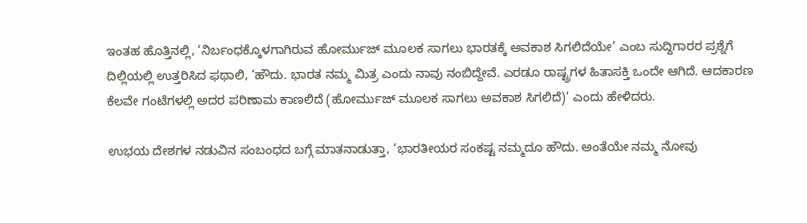ಇಂತಹ ಹೊತ್ತಿನಲ್ಲಿ, ‘ನಿರ್ಬಂಧಕ್ಕೊಳಗಾಗಿರುವ ಹೋರ್ಮುಜ್‌ ಮೂಲಕ ಸಾಗಲು ಭಾರತಕ್ಕೆ ಅವಕಾಶ ಸಿಗಲಿದೆಯೇ’ ಎಂಬ ಸುದ್ದಿಗಾರರ ಪ್ರಶ್ನೆಗೆ ದಿಲ್ಲಿಯಲ್ಲಿ ಉತ್ತರಿಸಿದ ಫಥಾಲಿ, ‘ಹೌದು. ಭಾರತ ನಮ್ಮ ಮಿತ್ರ ಎಂದು ನಾವು ನಂಬಿದ್ದೇವೆ. ಎರಡೂ ರಾಷ್ಟ್ರಗಳ ಹಿತಾಸಕ್ತಿ ಒಂದೇ ಆಗಿದೆ. ಆದಕಾರಣ ಕೆಲವೇ ಗಂಟೆಗಳಲ್ಲಿ ಅದರ ಪರಿಣಾಮ ಕಾಣಲಿದೆ (ಹೋರ್ಮುಜ್‌ ಮೂಲಕ ಸಾಗಲು ಅವಕಾಶ ಸಿಗಲಿದೆ)’ ಎಂದು ಹೇಳಿದರು.

ಉಭಯ ದೇಶಗಳ ನಡುವಿನ ಸಂಬಂಧದ ಬಗ್ಗೆ ಮಾತನಾಡುತ್ತಾ, ‘ಭಾರತೀಯರ ಸಂಕಷ್ಟ ನಮ್ಮದೂ ಹೌದು. ಅಂತೆಯೇ ನಮ್ಮ ನೋವು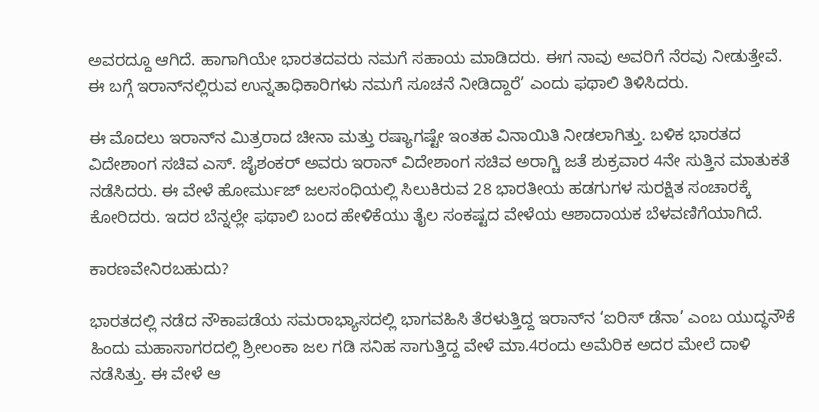ಅವರದ್ದೂ ಆಗಿದೆ. ಹಾಗಾಗಿಯೇ ಭಾರತದವರು ನಮಗೆ ಸಹಾಯ ಮಾಡಿದರು. ಈಗ ನಾವು ಅವರಿಗೆ ನೆರವು ನೀಡುತ್ತೇವೆ. ಈ ಬಗ್ಗೆ ಇರಾನ್‌ನಲ್ಲಿರುವ ಉನ್ನತಾಧಿಕಾರಿಗಳು ನಮಗೆ ಸೂಚನೆ ನೀಡಿದ್ದಾರೆ’ ಎಂದು ಫಥಾಲಿ ತಿಳಿಸಿದರು.

ಈ ಮೊದಲು ಇರಾನ್‌ನ ಮಿತ್ರರಾದ ಚೀನಾ ಮತ್ತು ರಷ್ಯಾಗಷ್ಟೇ ಇಂತಹ ವಿನಾಯಿತಿ ನೀಡಲಾಗಿತ್ತು. ಬಳಿಕ ಭಾರತದ ವಿದೇಶಾಂಗ ಸಚಿವ ಎಸ್‌. ಜೈಶಂಕರ್‌ ಅವರು ಇರಾನ್‌ ವಿದೇಶಾಂಗ ಸಚಿವ ಅರಾಗ್ಚಿ ಜತೆ ಶುಕ್ರವಾರ 4ನೇ ಸುತ್ತಿನ ಮಾತುಕತೆ ನಡೆಸಿದರು. ಈ ವೇಳೆ ಹೋರ್ಮುಜ್‌ ಜಲಸಂಧಿಯಲ್ಲಿ ಸಿಲುಕಿರುವ 28 ಭಾರತೀಯ ಹಡಗುಗಳ ಸುರಕ್ಷಿತ ಸಂಚಾರಕ್ಕೆ ಕೋರಿದರು. ಇದರ ಬೆನ್ನಲ್ಲೇ ಫಥಾಲಿ ಬಂದ ಹೇಳಿಕೆಯು ತೈಲ ಸಂಕಷ್ಟದ ವೇಳೆಯ ಆಶಾದಾಯಕ ಬೆಳವಣಿಗೆಯಾಗಿದೆ.

ಕಾರಣವೇನಿರಬಹುದು?

ಭಾರತದಲ್ಲಿ ನಡೆದ ನೌಕಾಪಡೆಯ ಸಮರಾಭ್ಯಾಸದಲ್ಲಿ ಭಾಗವಹಿಸಿ ತೆರಳುತ್ತಿದ್ದ ಇರಾನ್‌ನ ‘ಐರಿಸ್‌ ಡೆನಾ’ ಎಂಬ ಯುದ್ಧನೌಕೆ ಹಿಂದು ಮಹಾಸಾಗರದಲ್ಲಿ ಶ್ರೀಲಂಕಾ ಜಲ ಗಡಿ ಸನಿಹ ಸಾಗುತ್ತಿದ್ದ ವೇಳೆ ಮಾ.4ರಂದು ಅಮೆರಿಕ ಅದರ ಮೇಲೆ ದಾಳಿ ನಡೆಸಿತ್ತು. ಈ ವೇಳೆ ಆ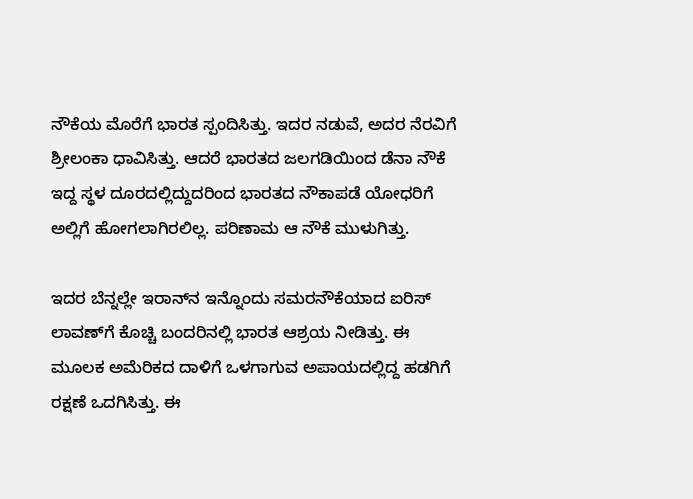ನೌಕೆಯ ಮೊರೆಗೆ ಭಾರತ ಸ್ಪಂದಿಸಿತ್ತು. ಇದರ ನಡುವೆ, ಅದರ ನೆರವಿಗೆ ಶ್ರೀಲಂಕಾ ಧಾವಿಸಿತ್ತು. ಆದರೆ ಭಾರತದ ಜಲಗಡಿಯಿಂದ ಡೆನಾ ನೌಕೆ ಇದ್ದ ಸ್ಥಳ ದೂರದಲ್ಲಿದ್ದುದರಿಂದ ಭಾರತದ ನೌಕಾಪಡೆ ಯೋಧರಿಗೆ ಅಲ್ಲಿಗೆ ಹೋಗಲಾಗಿರಲಿಲ್ಲ. ಪರಿಣಾಮ ಆ ನೌಕೆ ಮುಳುಗಿತ್ತು.

ಇದರ ಬೆನ್ನಲ್ಲೇ ಇರಾನ್‌ನ ಇನ್ನೊಂದು ಸಮರನೌಕೆಯಾದ ಐರಿಸ್‌ ಲಾವಣ್‌ಗೆ ಕೊಚ್ಚಿ ಬಂದರಿನಲ್ಲಿ ಭಾರತ ಆಶ್ರಯ ನೀಡಿತ್ತು. ಈ ಮೂಲಕ ಅಮೆರಿಕದ ದಾಳಿಗೆ ಒಳಗಾಗುವ ಅಪಾಯದಲ್ಲಿದ್ದ ಹಡಗಿಗೆ ರಕ್ಷಣೆ ಒದಗಿಸಿತ್ತು. ಈ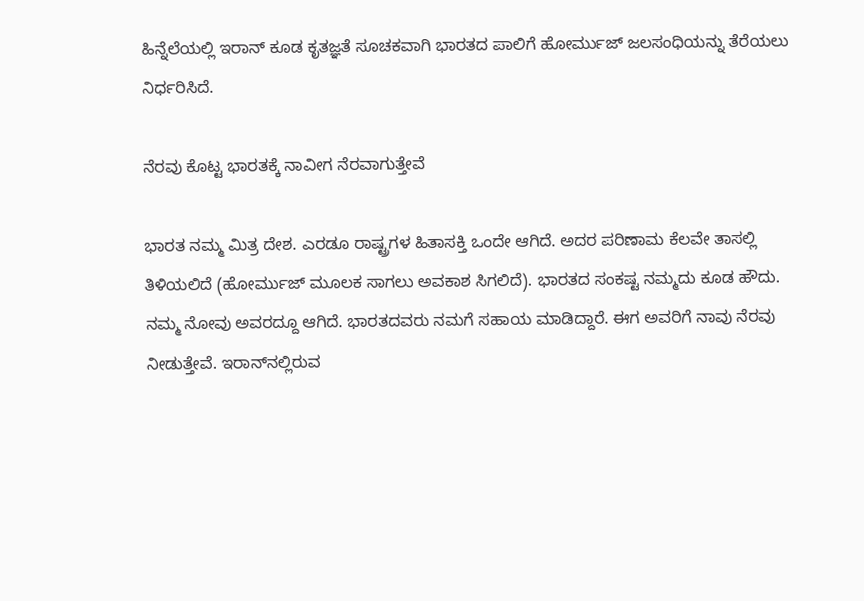ಹಿನ್ನೆಲೆಯಲ್ಲಿ ಇರಾನ್‌ ಕೂಡ ಕೃತಜ್ಞತೆ ಸೂಚಕವಾಗಿ ಭಾರತದ ಪಾಲಿಗೆ ಹೋರ್ಮುಜ್‌ ಜಲಸಂಧಿಯನ್ನು ತೆರೆಯಲು ನಿರ್ಧರಿಸಿದೆ.

ನೆರವು ಕೊಟ್ಟ ಭಾರತಕ್ಕೆ ನಾವೀಗ ನೆರವಾಗುತ್ತೇವೆ

ಭಾರತ ನಮ್ಮ ಮಿತ್ರ ದೇಶ. ಎರಡೂ ರಾಷ್ಟ್ರಗಳ ಹಿತಾಸಕ್ತಿ ಒಂದೇ ಆಗಿದೆ. ಅದರ ಪರಿಣಾಮ ಕೆಲವೇ ತಾಸಲ್ಲಿ ತಿಳಿಯಲಿದೆ (ಹೋರ್ಮುಜ್‌ ಮೂಲಕ ಸಾಗಲು ಅವಕಾಶ ಸಿಗಲಿದೆ). ಭಾರತದ ಸಂಕಷ್ಟ ನಮ್ಮದು ಕೂಡ ಹೌದು. ನಮ್ಮ ನೋವು ಅವರದ್ದೂ ಆಗಿದೆ. ಭಾರತದವರು ನಮಗೆ ಸಹಾಯ ಮಾಡಿದ್ದಾರೆ. ಈಗ ಅವರಿಗೆ ನಾವು ನೆರವು ನೀಡುತ್ತೇವೆ. ಇರಾನ್‌ನಲ್ಲಿರುವ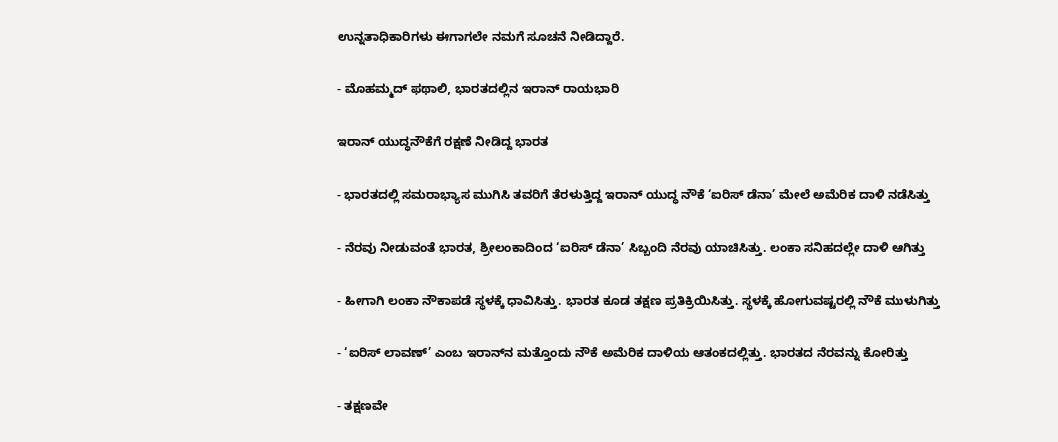ಉನ್ನತಾಧಿಕಾರಿಗಳು ಈಗಾಗಲೇ ನಮಗೆ ಸೂಚನೆ ನೀಡಿದ್ದಾರೆ.

- ಮೊಹಮ್ಮದ್‌ ಫಥಾಲಿ, ಭಾರತದಲ್ಲಿನ ಇರಾನ್‌ ರಾಯಭಾರಿ

ಇರಾನ್‌ ಯುದ್ಧನೌಕೆಗೆ ರಕ್ಷಣೆ ನೀಡಿದ್ದ ಭಾರತ

- ಭಾರತದಲ್ಲಿ ಸಮರಾಭ್ಯಾಸ ಮುಗಿಸಿ ತವರಿಗೆ ತೆರಳುತ್ತಿದ್ದ ಇರಾನ್‌ ಯುದ್ಧ ನೌಕೆ ‘ಐರಿಸ್‌ ಡೆನಾ’ ಮೇಲೆ ಅಮೆರಿಕ ದಾಳಿ ನಡೆಸಿತ್ತು

- ನೆರವು ನೀಡುವಂತೆ ಭಾರತ, ಶ್ರೀಲಂಕಾದಿಂದ ‘ಐರಿಸ್‌ ಡೆನಾ’ ಸಿಬ್ಬಂದಿ ನೆರವು ಯಾಚಿಸಿತ್ತು. ಲಂಕಾ ಸನಿಹದಲ್ಲೇ ದಾಳಿ ಆಗಿತ್ತು

- ಹೀಗಾಗಿ ಲಂಕಾ ನೌಕಾಪಡೆ ಸ್ಥಳಕ್ಕೆ ಧಾವಿಸಿತ್ತು. ಭಾರತ ಕೂಡ ತಕ್ಷಣ ಪ್ರತಿಕ್ರಿಯಿಸಿತ್ತು. ಸ್ಥಳಕ್ಕೆ ಹೋಗುವಷ್ಟರಲ್ಲಿ ನೌಕೆ ಮುಳುಗಿತ್ತು

- ‘ಐರಿಸ್‌ ಲಾವಣ್‌’ ಎಂಬ ಇರಾನ್‌ನ ಮತ್ತೊಂದು ನೌಕೆ ಅಮೆರಿಕ ದಾಳಿಯ ಆತಂಕದಲ್ಲಿತ್ತು. ಭಾರತದ ನೆರವನ್ನು ಕೋರಿತ್ತು

- ತಕ್ಷಣವೇ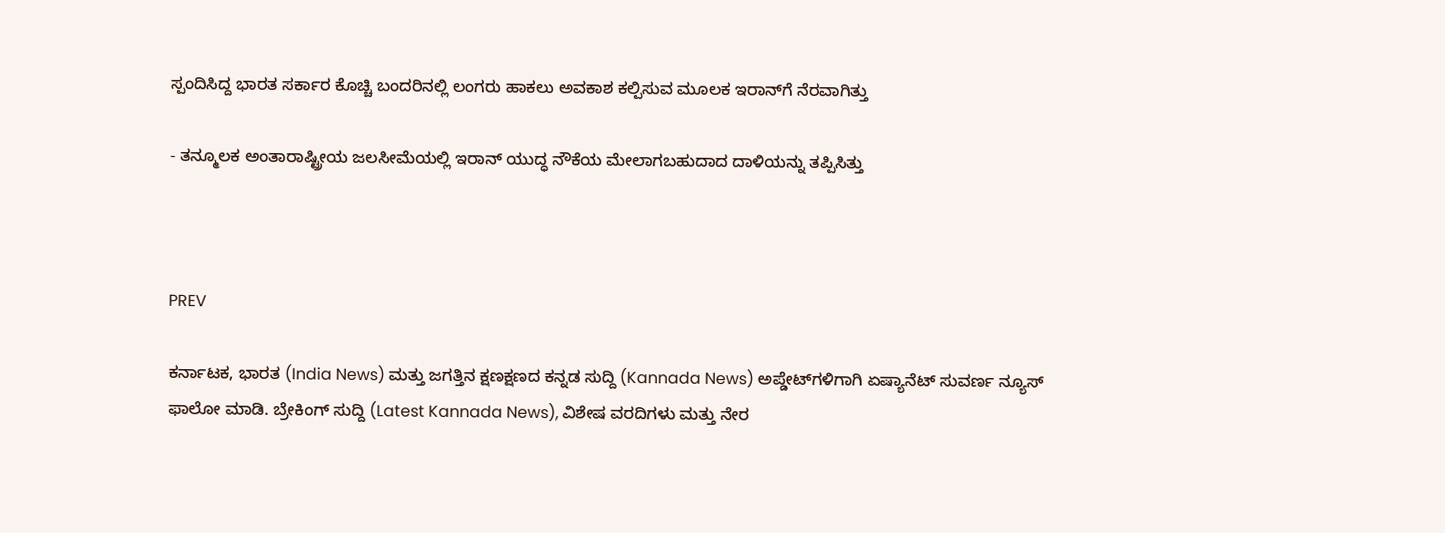ಸ್ಪಂದಿಸಿದ್ದ ಭಾರತ ಸರ್ಕಾರ ಕೊಚ್ಚಿ ಬಂದರಿನಲ್ಲಿ ಲಂಗರು ಹಾಕಲು ಅವಕಾಶ ಕಲ್ಪಿಸುವ ಮೂಲಕ ಇರಾನ್‌ಗೆ ನೆರವಾಗಿತ್ತು

- ತನ್ಮೂಲಕ ಅಂತಾರಾಷ್ಟ್ರೀಯ ಜಲಸೀಮೆಯಲ್ಲಿ ಇರಾನ್‌ ಯುದ್ಧ ನೌಕೆಯ ಮೇಲಾಗಬಹುದಾದ ದಾಳಿಯನ್ನು ತಪ್ಪಿಸಿತ್ತು



PREV

ಕರ್ನಾಟಕ, ಭಾರತ (India News) ಮತ್ತು ಜಗತ್ತಿನ ಕ್ಷಣಕ್ಷಣದ ಕನ್ನಡ ಸುದ್ದಿ (Kannada News) ಅಪ್ಡೇಟ್‌ಗಳಿಗಾಗಿ ಏಷ್ಯಾನೆಟ್ ಸುವರ್ಣ ನ್ಯೂಸ್‌ ಫಾಲೋ ಮಾಡಿ. ಬ್ರೇಕಿಂಗ್ ಸುದ್ದಿ (Latest Kannada News), ವಿಶೇಷ ವರದಿಗಳು ಮತ್ತು ನೇರ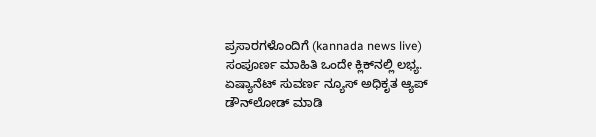ಪ್ರಸಾರಗಳೊಂದಿಗೆ (kannada news live) ಸಂಪೂರ್ಣ ಮಾಹಿತಿ ಒಂದೇ ಕ್ಲಿಕ್‌ನಲ್ಲಿ ಲಭ್ಯ. ಏಷ್ಯಾನೆಟ್ ಸುವರ್ಣ ನ್ಯೂಸ್ ಅಧಿಕೃತ ಆ್ಯಪ್ ಡೌನ್‌ಲೋಡ್ ಮಾಡಿ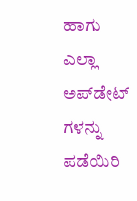ಹಾಗು ಎಲ್ಲಾ ಅಪ್‌ಡೇಟ್ ಗಳನ್ನು ಪಡೆಯಿರಿ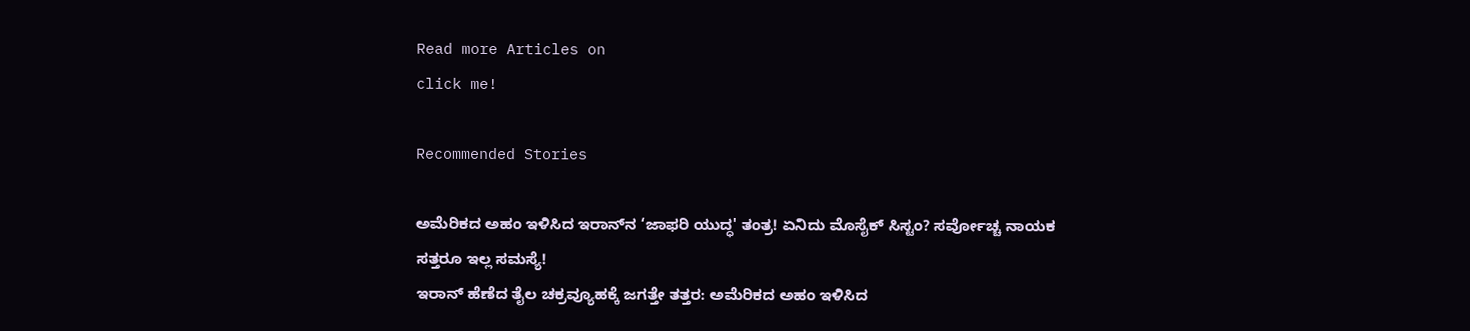Read more Articles on
click me!

Recommended Stories

ಅಮೆರಿಕದ ಅಹಂ ಇಳಿಸಿದ ಇರಾನ್‌ನ ‘ಜಾಫರಿ ಯುದ್ಧ' ತಂತ್ರ! ಏನಿದು ಮೊಸೈಕ್ ಸಿಸ್ಟಂ? ಸರ್ವೋಚ್ಚ ನಾಯಕ ಸತ್ತರೂ ಇಲ್ಲ ಸಮಸ್ಯೆ!
ಇರಾನ್ ಹೆಣೆದ ತೈಲ ಚಕ್ರವ್ಯೂಹಕ್ಕೆ ಜಗತ್ತೇ ತತ್ತರ: ಅಮೆರಿಕದ ಅಹಂ ಇಳಿಸಿದ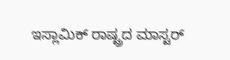ಇಸ್ಲಾಮಿಕ್ ರಾಷ್ಟ್ರದ ಮಾಸ್ಟರ್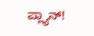ಪ್ಲ್ಯಾನ್!